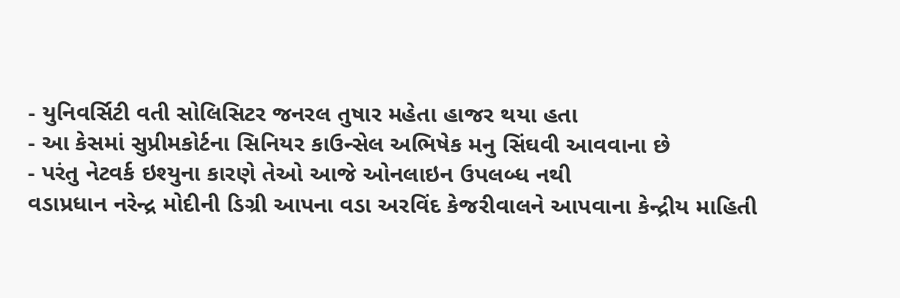- યુનિવર્સિટી વતી સોલિસિટર જનરલ તુષાર મહેતા હાજર થયા હતા
- આ કેસમાં સુપ્રીમકોર્ટના સિનિયર કાઉન્સેલ અભિષેક મનુ સિંઘવી આવવાના છે
- પરંતુ નેટવર્ક ઇશ્યુના કારણે તેઓ આજે ઓનલાઇન ઉપલબ્ધ નથી
વડાપ્રધાન નરેન્દ્ર મોદીની ડિગ્રી આપના વડા અરવિંદ કેજરીવાલને આપવાના કેન્દ્રીય માહિતી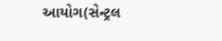આયોગ(સેન્ટ્રલ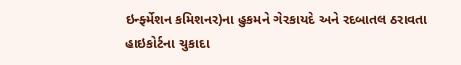ઇર્ન્ફ્મેશન કમિશનર)ના હુકમને ગેરકાયદે અને રદબાતલ ઠરાવતા હાઇકોર્ટના ચુકાદા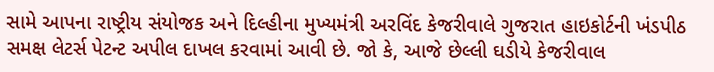સામે આપના રાષ્ટ્રીય સંયોજક અને દિલ્હીના મુખ્યમંત્રી અરવિંદ કેજરીવાલે ગુજરાત હાઇકોર્ટની ખંડપીઠ સમક્ષ લેટર્સ પેટન્ટ અપીલ દાખલ કરવામાં આવી છે. જો કે, આજે છેલ્લી ઘડીયે કેજરીવાલ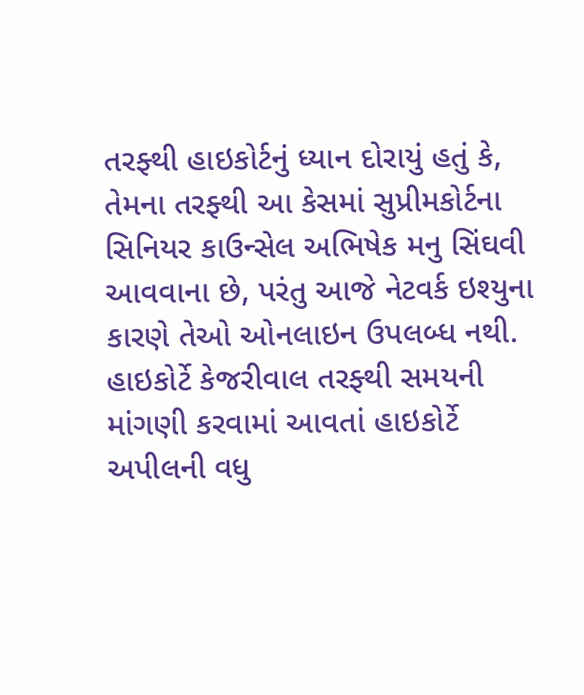તરફ્થી હાઇકોર્ટનું ધ્યાન દોરાયું હતું કે, તેમના તરફ્થી આ કેસમાં સુપ્રીમકોર્ટના સિનિયર કાઉન્સેલ અભિષેક મનુ સિંઘવી આવવાના છે, પરંતુ આજે નેટવર્ક ઇશ્યુના કારણે તેઓ ઓનલાઇન ઉપલબ્ધ નથી.
હાઇકોર્ટે કેજરીવાલ તરફ્થી સમયની માંગણી કરવામાં આવતાં હાઇકોર્ટે અપીલની વધુ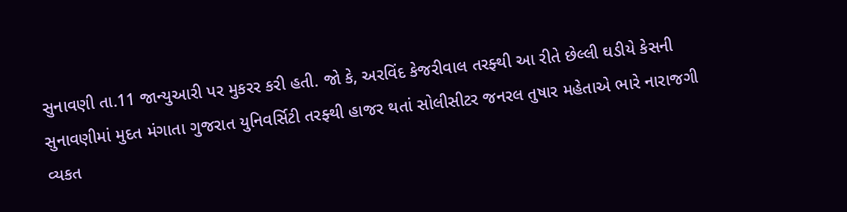સુનાવણી તા.11 જાન્યુઆરી પર મુકરર કરી હતી. જો કે, અરવિંદ કેજરીવાલ તરફ્થી આ રીતે છેલ્લી ઘડીયે કેસની સુનાવણીમાં મુદત મંગાતા ગુજરાત યુનિવર્સિટી તરફ્થી હાજર થતાં સોલીસીટર જનરલ તુષાર મહેતાએ ભારે નારાજગી વ્યકત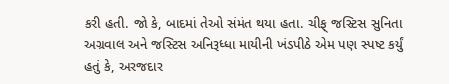કરી હતી. જો કે, બાદમાં તેઓ સંમંત થયા હતા. ચીફ્ જસ્ટિસ સુનિતા અગ્રવાલ અને જસ્ટિસ અનિરૂધ્ધા માયીની ખંડપીઠે એમ પણ સ્પષ્ટ કર્યું હતું કે, અરજદાર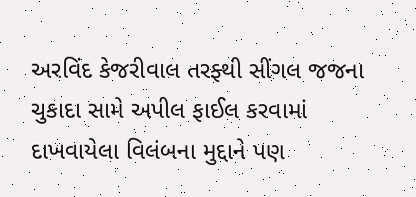અરવિંદ કેજરીવાલ તરફ્થી સીંગલ જજના ચુકાદા સામે અપીલ ફાઈલ કરવામાં દાખવાયેલા વિલંબના મુદ્દાને પણ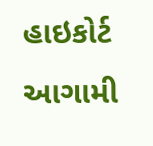હાઇકોર્ટ આગામી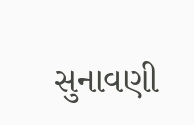સુનાવણી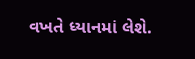વખતે ધ્યાનમાં લેશે.